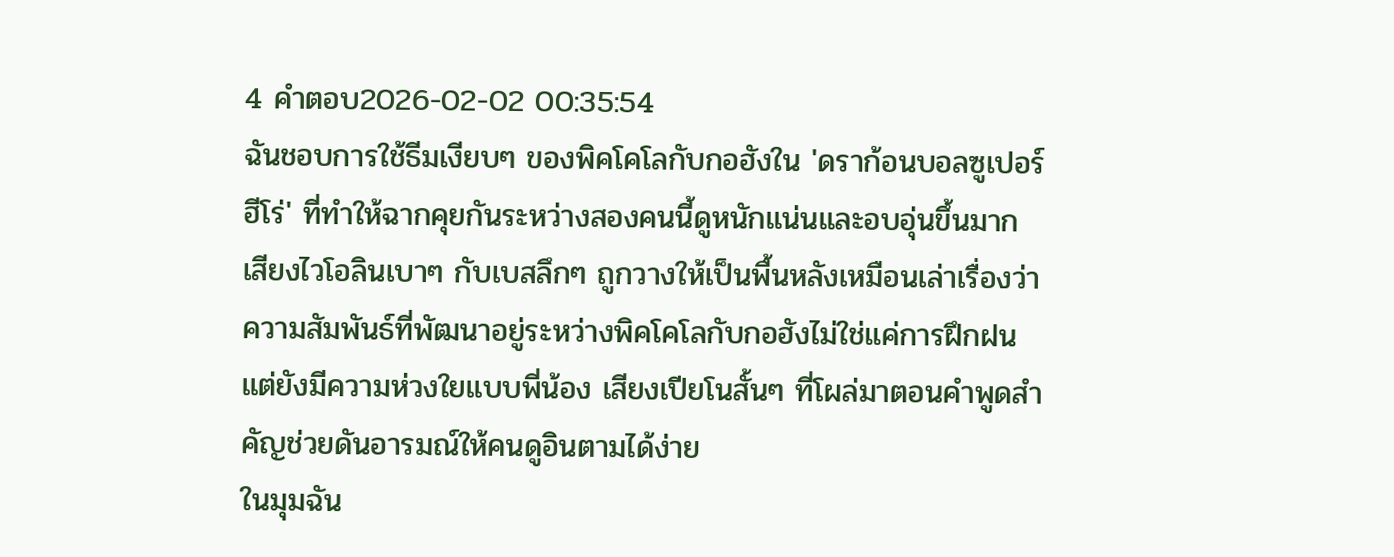4 คำตอบ2026-02-02 00:35:54
ฉันชอบการใช้ธีมเงียบๆ ของพิคโคโลกับกอฮังใน 'ดราก้อนบอลซูเปอร์ฮีโร่' ที่ทำให้ฉากคุยกันระหว่างสองคนนี้ดูหนักแน่นและอบอุ่นขึ้นมาก
เสียงไวโอลินเบาๆ กับเบสลึกๆ ถูกวางให้เป็นพื้นหลังเหมือนเล่าเรื่องว่าความสัมพันธ์ที่พัฒนาอยู่ระหว่างพิคโคโลกับกอฮังไม่ใช่แค่การฝึกฝน แต่ยังมีความห่วงใยแบบพี่น้อง เสียงเปียโนสั้นๆ ที่โผล่มาตอนคำพูดสำคัญช่วยดันอารมณ์ให้คนดูอินตามได้ง่าย
ในมุมฉัน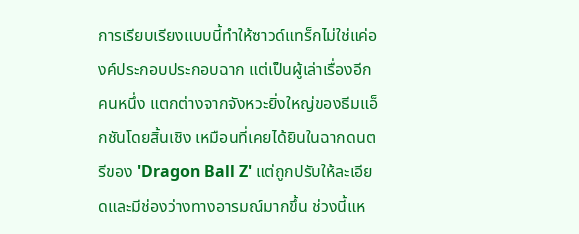การเรียบเรียงแบบนี้ทำให้ซาวด์แทร็กไม่ใช่แค่องค์ประกอบประกอบฉาก แต่เป็นผู้เล่าเรื่องอีกคนหนึ่ง แตกต่างจากจังหวะยิ่งใหญ่ของธีมแอ็กชันโดยสิ้นเชิง เหมือนที่เคยได้ยินในฉากดนตรีของ 'Dragon Ball Z' แต่ถูกปรับให้ละเอียดและมีช่องว่างทางอารมณ์มากขึ้น ช่วงนี้แห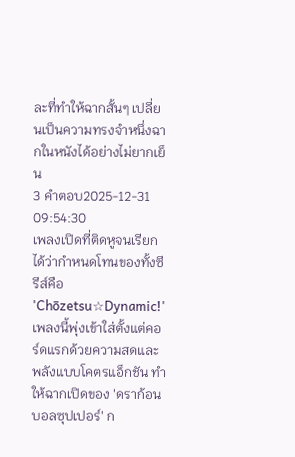ละที่ทำให้ฉากสั้นๆ เปลี่ยนเป็นความทรงจำหนึ่งฉากในหนังได้อย่างไม่ยากเย็น
3 คำตอบ2025-12-31 09:54:30
เพลงเปิดที่ติดหูจนเรียกได้ว่ากำหนดโทนของทั้งซีรีส์คือ 'Chōzetsu☆Dynamic!'
เพลงนี้พุ่งเข้าใส่ตั้งแต่คอร์ดแรกด้วยความสดและพลังแบบโคตรแอ็กชัน ทำให้ฉากเปิดของ 'ดราก้อนบอลซุปเปอร์' ก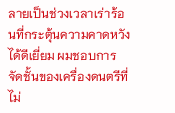ลายเป็นช่วงเวลาเร่าร้อนที่กระตุ้นความคาดหวังได้ดีเยี่ยม ผมชอบการจัดชั้นของเครื่องดนตรีที่ไม่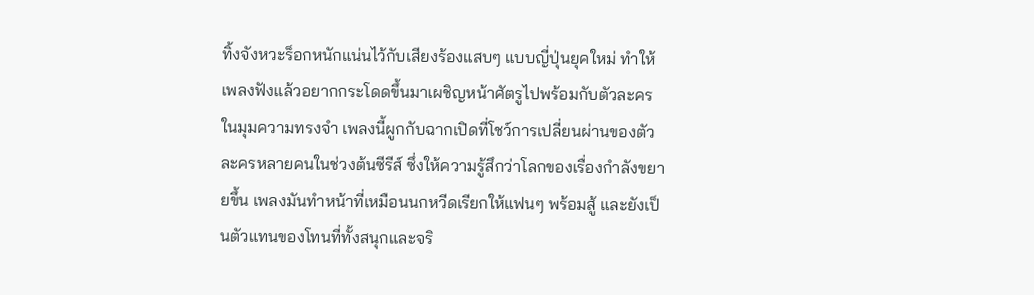ทิ้งจังหวะร็อกหนักแน่นไว้กับเสียงร้องแสบๆ แบบญี่ปุ่นยุคใหม่ ทำให้เพลงฟังแล้วอยากกระโดดขึ้นมาเผชิญหน้าศัตรูไปพร้อมกับตัวละคร
ในมุมความทรงจำ เพลงนี้ผูกกับฉากเปิดที่โชว์การเปลี่ยนผ่านของตัวละครหลายคนในช่วงต้นซีรีส์ ซึ่งให้ความรู้สึกว่าโลกของเรื่องกำลังขยายขึ้น เพลงมันทำหน้าที่เหมือนนกหวีดเรียกให้แฟนๆ พร้อมสู้ และยังเป็นตัวแทนของโทนที่ทั้งสนุกและจริ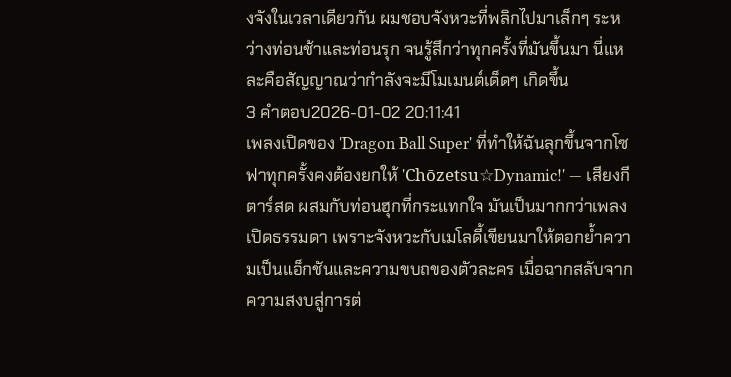งจังในเวลาเดียวกัน ผมชอบจังหวะที่พลิกไปมาเล็กๆ ระหว่างท่อนช้าและท่อนรุก จนรู้สึกว่าทุกครั้งที่มันขึ้นมา นี่แหละคือสัญญาณว่ากำลังจะมีโมเมนต์เด็ดๆ เกิดขึ้น
3 คำตอบ2026-01-02 20:11:41
เพลงเปิดของ 'Dragon Ball Super' ที่ทำให้ฉันลุกขึ้นจากโซฟาทุกครั้งคงต้องยกให้ 'Chōzetsu☆Dynamic!' — เสียงกีตาร์สด ผสมกับท่อนฮุกที่กระแทกใจ มันเป็นมากกว่าเพลงเปิดธรรมดา เพราะจังหวะกับเมโลดี้เขียนมาให้ตอกย้ำความเป็นแอ็กชันและความขบถของตัวละคร เมื่อฉากสลับจากความสงบสู่การต่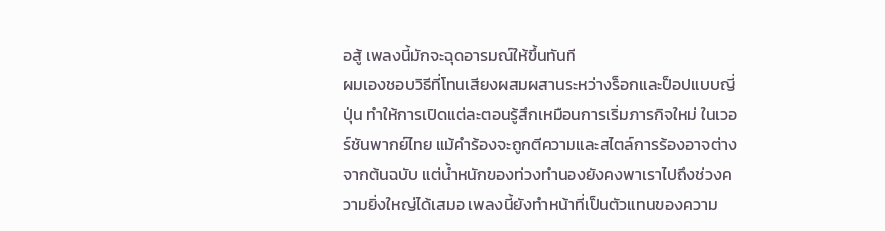อสู้ เพลงนี้มักจะฉุดอารมณ์ให้ขึ้นทันที
ผมเองชอบวิธีที่โทนเสียงผสมผสานระหว่างร็อกและป็อปแบบญี่ปุ่น ทำให้การเปิดแต่ละตอนรู้สึกเหมือนการเริ่มภารกิจใหม่ ในเวอร์ชันพากย์ไทย แม้คำร้องจะถูกตีความและสไตล์การร้องอาจต่างจากต้นฉบับ แต่น้ำหนักของท่วงทำนองยังคงพาเราไปถึงช่วงความยิ่งใหญ่ได้เสมอ เพลงนี้ยังทำหน้าที่เป็นตัวแทนของความ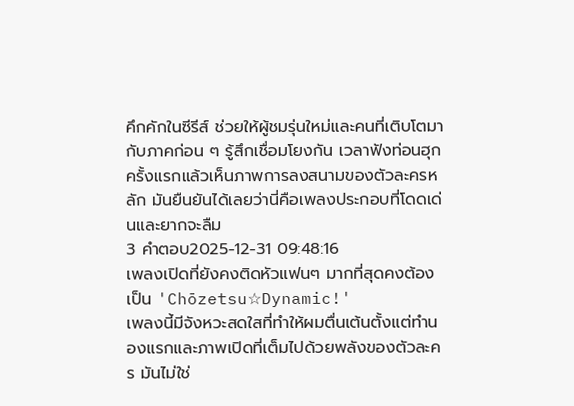คึกคักในซีรีส์ ช่วยให้ผู้ชมรุ่นใหม่และคนที่เติบโตมากับภาคก่อน ๆ รู้สึกเชื่อมโยงกัน เวลาฟังท่อนฮุกครั้งแรกแล้วเห็นภาพการลงสนามของตัวละครหลัก มันยืนยันได้เลยว่านี่คือเพลงประกอบที่โดดเด่นและยากจะลืม
3 คำตอบ2025-12-31 09:48:16
เพลงเปิดที่ยังคงติดหัวแฟนๆ มากที่สุดคงต้องเป็น 'Chōzetsu☆Dynamic!'
เพลงนี้มีจังหวะสดใสที่ทำให้ผมตื่นเต้นตั้งแต่ทำนองแรกและภาพเปิดที่เต็มไปด้วยพลังของตัวละคร มันไม่ใช่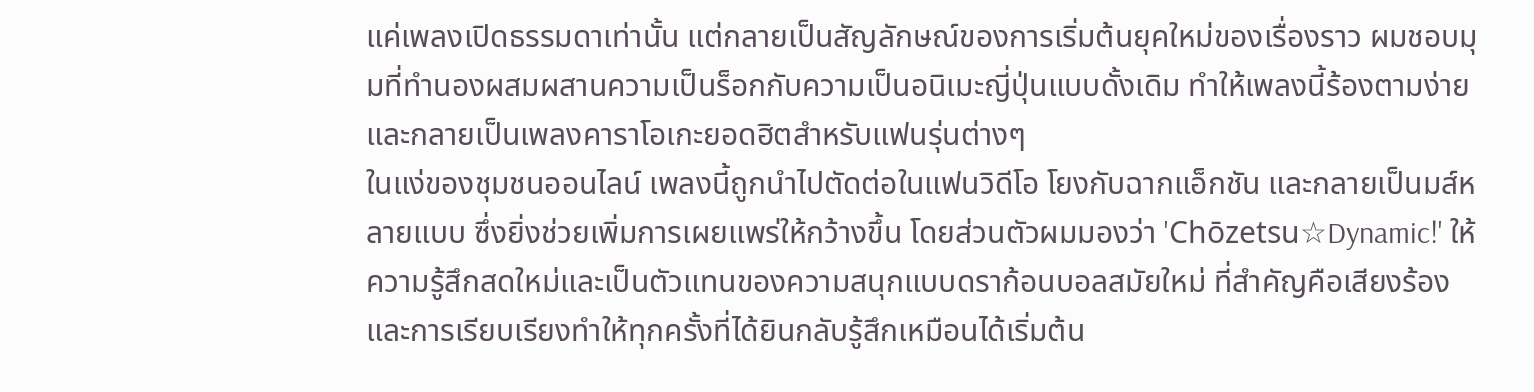แค่เพลงเปิดธรรมดาเท่านั้น แต่กลายเป็นสัญลักษณ์ของการเริ่มต้นยุคใหม่ของเรื่องราว ผมชอบมุมที่ทำนองผสมผสานความเป็นร็อกกับความเป็นอนิเมะญี่ปุ่นแบบดั้งเดิม ทำให้เพลงนี้ร้องตามง่ายและกลายเป็นเพลงคาราโอเกะยอดฮิตสำหรับแฟนรุ่นต่างๆ
ในแง่ของชุมชนออนไลน์ เพลงนี้ถูกนำไปตัดต่อในแฟนวิดีโอ โยงกับฉากแอ็กชัน และกลายเป็นมส์หลายแบบ ซึ่งยิ่งช่วยเพิ่มการเผยแพร่ให้กว้างขึ้น โดยส่วนตัวผมมองว่า 'Chōzetsu☆Dynamic!' ให้ความรู้สึกสดใหม่และเป็นตัวแทนของความสนุกแบบดราก้อนบอลสมัยใหม่ ที่สำคัญคือเสียงร้องและการเรียบเรียงทำให้ทุกครั้งที่ได้ยินกลับรู้สึกเหมือนได้เริ่มต้น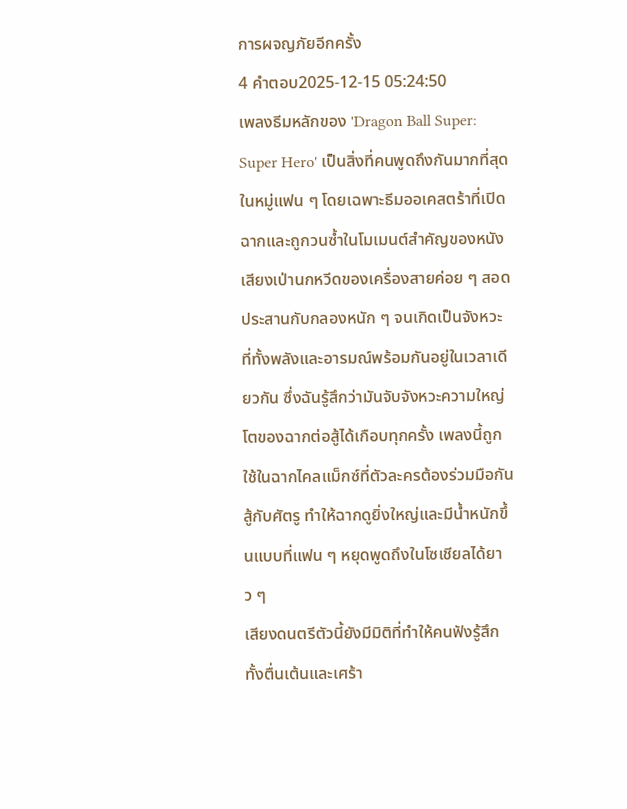การผจญภัยอีกครั้ง
4 คำตอบ2025-12-15 05:24:50
เพลงธีมหลักของ 'Dragon Ball Super: Super Hero' เป็นสิ่งที่คนพูดถึงกันมากที่สุดในหมู่แฟน ๆ โดยเฉพาะธีมออเคสตร้าที่เปิดฉากและถูกวนซ้ำในโมเมนต์สำคัญของหนัง
เสียงเป่านกหวีดของเครื่องสายค่อย ๆ สอดประสานกับกลองหนัก ๆ จนเกิดเป็นจังหวะที่ทั้งพลังและอารมณ์พร้อมกันอยู่ในเวลาเดียวกัน ซึ่งฉันรู้สึกว่ามันจับจังหวะความใหญ่โตของฉากต่อสู้ได้เกือบทุกครั้ง เพลงนี้ถูกใช้ในฉากไคลแม็กซ์ที่ตัวละครต้องร่วมมือกันสู้กับศัตรู ทำให้ฉากดูยิ่งใหญ่และมีน้ำหนักขึ้นแบบที่แฟน ๆ หยุดพูดถึงในโซเชียลได้ยาว ๆ
เสียงดนตรีตัวนี้ยังมีมิติที่ทำให้คนฟังรู้สึกทั้งตื่นเต้นและเศร้า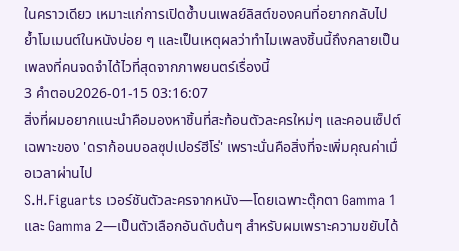ในคราวเดียว เหมาะแก่การเปิดซ้ำบนเพลย์ลิสต์ของคนที่อยากกลับไปย้ำโมเมนต์ในหนังบ่อย ๆ และเป็นเหตุผลว่าทำไมเพลงชิ้นนี้ถึงกลายเป็นเพลงที่คนจดจำได้ไวที่สุดจากภาพยนตร์เรื่องนี้
3 คำตอบ2026-01-15 03:16:07
สิ่งที่ผมอยากแนะนำคือมองหาชิ้นที่สะท้อนตัวละครใหม่ๆ และคอนเซ็ปต์เฉพาะของ 'ดราก้อนบอลซุปเปอร์ฮีโร่' เพราะนั่นคือสิ่งที่จะเพิ่มคุณค่าเมื่อเวลาผ่านไป
S.H.Figuarts เวอร์ชันตัวละครจากหนัง—โดยเฉพาะตุ๊กตา Gamma 1 และ Gamma 2—เป็นตัวเลือกอันดับต้นๆ สำหรับผมเพราะความขยับได้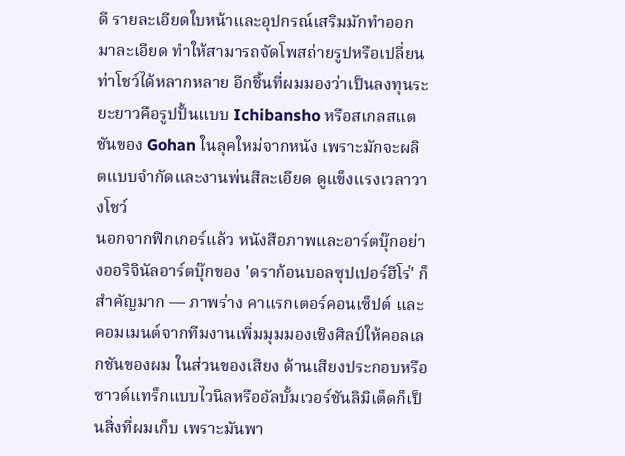ดี รายละเอียดใบหน้าและอุปกรณ์เสริมมักทำออกมาละเอียด ทำให้สามารถจัดโพสถ่ายรูปหรือเปลี่ยนท่าโชว์ได้หลากหลาย อีกชิ้นที่ผมมองว่าเป็นลงทุนระยะยาวคือรูปปั้นแบบ Ichibansho หรือสเกลสแตชันของ Gohan ในลุคใหม่จากหนัง เพราะมักจะผลิตแบบจำกัดและงานพ่นสีละเอียด ดูแข็งแรงเวลาวางโชว์
นอกจากฟิกเกอร์แล้ว หนังสือภาพและอาร์ตบุ๊กอย่างออริจินัลอาร์ตบุ๊กของ 'ดราก้อนบอลซุปเปอร์ฮีโร่' ก็สำคัญมาก — ภาพร่าง คาแรกเตอร์คอนเซ็ปต์ และคอมเมนต์จากทีมงานเพิ่มมุมมองเชิงศิลป์ให้คอลเลกชันของผม ในส่วนของเสียง ด้านเสียงประกอบหรือซาวด์แทร็กแบบไวนิลหรืออัลบั้มเวอร์ชันลิมิเต็ดก็เป็นสิ่งที่ผมเก็บ เพราะมันพา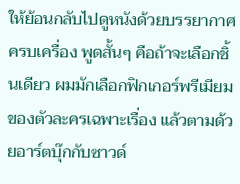ให้ย้อนกลับไปดูหนังด้วยบรรยากาศครบเครื่อง พูดสั้นๆ คือถ้าจะเลือกชิ้นเดียว ผมมักเลือกฟิกเกอร์พรีเมียมของตัวละครเฉพาะเรื่อง แล้วตามด้วยอาร์ตบุ๊กกับซาวด์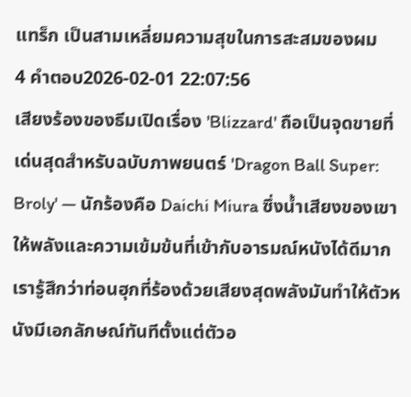แทร็ก เป็นสามเหลี่ยมความสุขในการสะสมของผม
4 คำตอบ2026-02-01 22:07:56
เสียงร้องของธีมเปิดเรื่อง 'Blizzard' ถือเป็นจุดขายที่เด่นสุดสำหรับฉบับภาพยนตร์ 'Dragon Ball Super: Broly' — นักร้องคือ Daichi Miura ซึ่งน้ำเสียงของเขาให้พลังและความเข้มข้นที่เข้ากับอารมณ์หนังได้ดีมาก เรารู้สึกว่าท่อนฮุกที่ร้องด้วยเสียงสุดพลังมันทำให้ตัวหนังมีเอกลักษณ์ทันทีตั้งแต่ตัวอ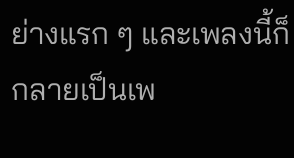ย่างแรก ๆ และเพลงนี้ก็กลายเป็นเพ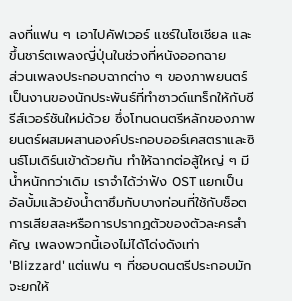ลงที่แฟน ๆ เอาไปคัฟเวอร์ แชร์ในโซเชียล และขึ้นชาร์ตเพลงญี่ปุ่นในช่วงที่หนังออกฉาย
ส่วนเพลงประกอบฉากต่าง ๆ ของภาพยนตร์เป็นงานของนักประพันธ์ที่ทำซาวด์แทร็กให้กับซีรีส์เวอร์ชันใหม่ด้วย ซึ่งโทนดนตรีหลักของภาพยนตร์ผสมผสานองค์ประกอบออร์เคสตราและซินธ์โมเดิร์นเข้าด้วยกัน ทำให้ฉากต่อสู้ใหญ่ ๆ มีน้ำหนักกว่าเดิม เราจำได้ว่าฟัง OST แยกเป็นอัลบั้มแล้วยังน้ำตาซึมกับบางท่อนที่ใช้กับช็อตการเสียสละหรือการปรากฏตัวของตัวละครสำคัญ เพลงพวกนี้เองไม่ได้โด่งดังเท่า 'Blizzard' แต่แฟน ๆ ที่ชอบดนตรีประกอบมักจะยกให้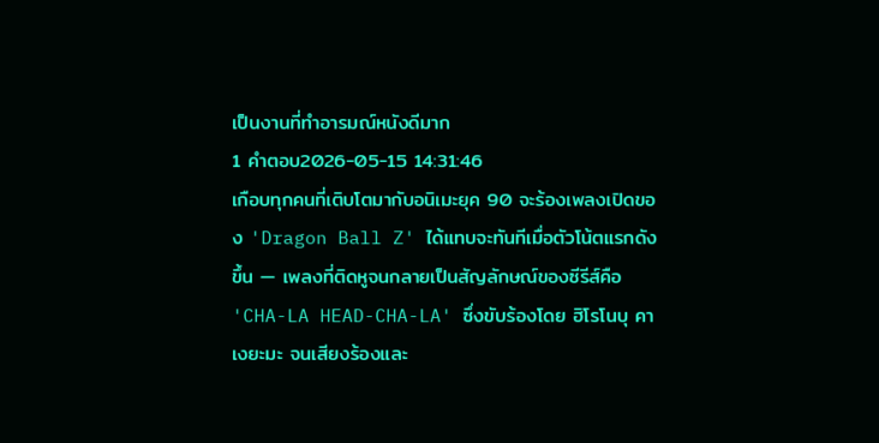เป็นงานที่ทำอารมณ์หนังดีมาก
1 คำตอบ2026-05-15 14:31:46
เกือบทุกคนที่เติบโตมากับอนิเมะยุค 90 จะร้องเพลงเปิดของ 'Dragon Ball Z' ได้แทบจะทันทีเมื่อตัวโน้ตแรกดังขึ้น — เพลงที่ติดหูจนกลายเป็นสัญลักษณ์ของซีรีส์คือ 'CHA-LA HEAD-CHA-LA' ซึ่งขับร้องโดย ฮิโรโนบุ คาเงยะมะ จนเสียงร้องและ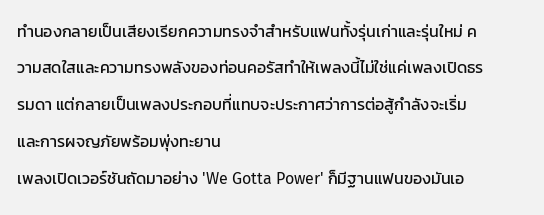ทำนองกลายเป็นเสียงเรียกความทรงจำสำหรับแฟนทั้งรุ่นเก่าและรุ่นใหม่ ความสดใสและความทรงพลังของท่อนคอรัสทำให้เพลงนี้ไม่ใช่แค่เพลงเปิดธรรมดา แต่กลายเป็นเพลงประกอบที่แทบจะประกาศว่าการต่อสู้กำลังจะเริ่มและการผจญภัยพร้อมพุ่งทะยาน
เพลงเปิดเวอร์ชันถัดมาอย่าง 'We Gotta Power' ก็มีฐานแฟนของมันเอ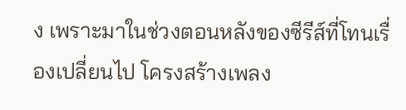ง เพราะมาในช่วงตอนหลังของซีรีส์ที่โทนเรื่องเปลี่ยนไป โครงสร้างเพลง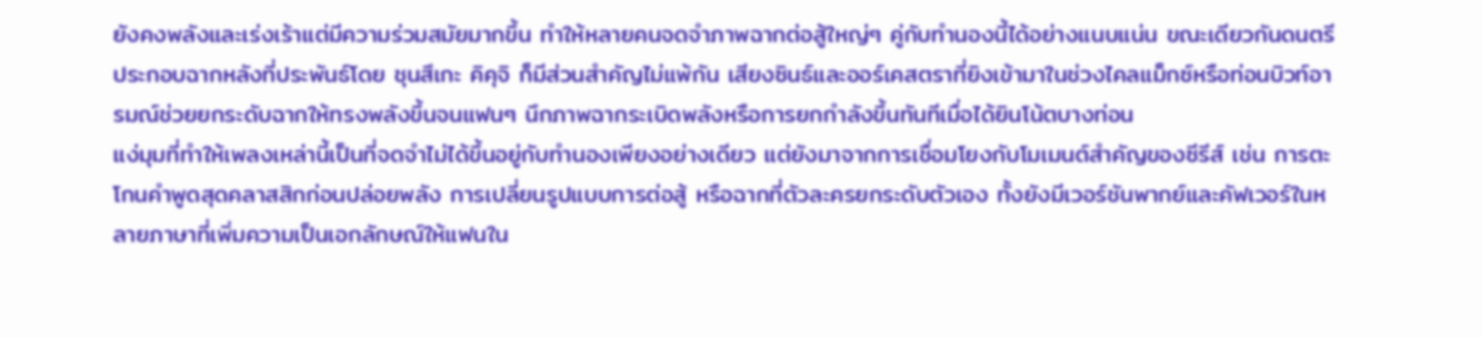ยังคงพลังและเร่งเร้าแต่มีความร่วมสมัยมากขึ้น ทำให้หลายคนจดจำภาพฉากต่อสู้ใหญ่ๆ คู่กับทำนองนี้ได้อย่างแนบแน่น ขณะเดียวกันดนตรีประกอบฉากหลังที่ประพันธ์โดย ชุนสึเกะ คิคุจิ ก็มีส่วนสำคัญไม่แพ้กัน เสียงซินธ์และออร์เคสตราที่ยิงเข้ามาในช่วงไคลแม็กซ์หรือท่อนบิวท์อารมณ์ช่วยยกระดับฉากให้ทรงพลังขึ้นจนแฟนๆ นึกภาพฉากระเบิดพลังหรือการยกกำลังขึ้นทันทีเมื่อได้ยินโน้ตบางท่อน
แง่มุมที่ทำให้เพลงเหล่านี้เป็นที่จดจำไม่ได้ขึ้นอยู่กับทำนองเพียงอย่างเดียว แต่ยังมาจากการเชื่อมโยงกับโมเมนต์สำคัญของซีรีส์ เช่น การตะโกนคำพูดสุดคลาสสิกก่อนปล่อยพลัง การเปลี่ยนรูปแบบการต่อสู้ หรือฉากที่ตัวละครยกระดับตัวเอง ทั้งยังมีเวอร์ชันพากย์และคัฟเวอร์ในหลายภาษาที่เพิ่มความเป็นเอกลักษณ์ให้แฟนใน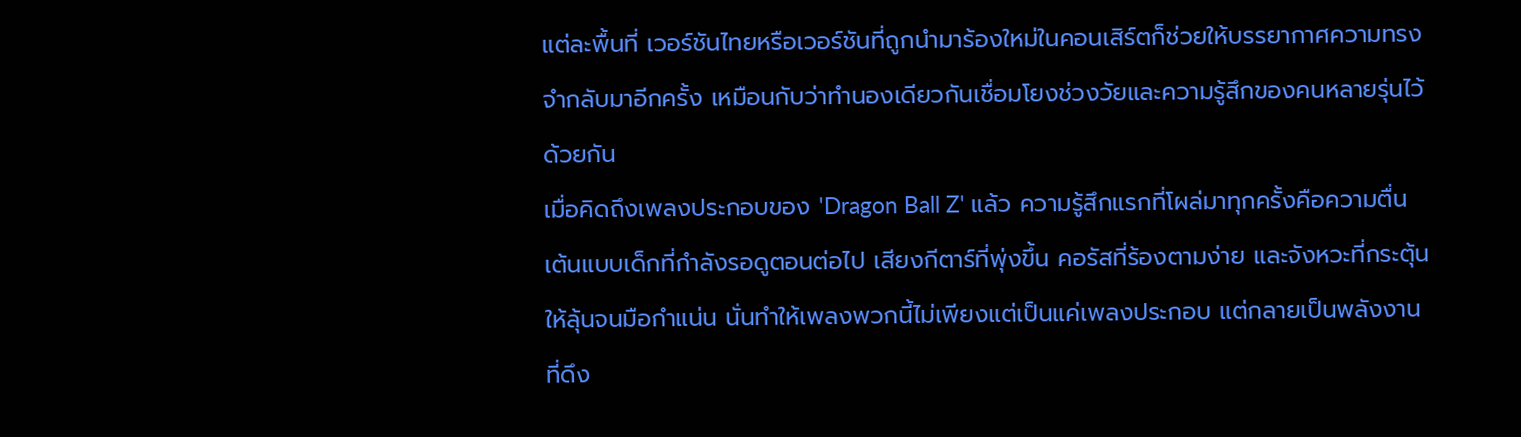แต่ละพื้นที่ เวอร์ชันไทยหรือเวอร์ชันที่ถูกนำมาร้องใหม่ในคอนเสิร์ตก็ช่วยให้บรรยากาศความทรงจำกลับมาอีกครั้ง เหมือนกับว่าทำนองเดียวกันเชื่อมโยงช่วงวัยและความรู้สึกของคนหลายรุ่นไว้ด้วยกัน
เมื่อคิดถึงเพลงประกอบของ 'Dragon Ball Z' แล้ว ความรู้สึกแรกที่โผล่มาทุกครั้งคือความตื่นเต้นแบบเด็กที่กำลังรอดูตอนต่อไป เสียงกีตาร์ที่พุ่งขึ้น คอรัสที่ร้องตามง่าย และจังหวะที่กระตุ้นให้ลุ้นจนมือกำแน่น นั่นทำให้เพลงพวกนี้ไม่เพียงแต่เป็นแค่เพลงประกอบ แต่กลายเป็นพลังงานที่ดึง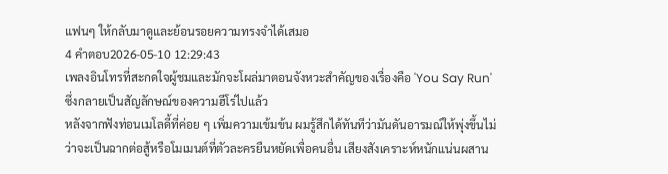แฟนๆ ให้กลับมาดูและย้อนรอยความทรงจำได้เสมอ
4 คำตอบ2026-05-10 12:29:43
เพลงอินโทรที่สะกดใจผู้ชมและมักจะโผล่มาตอนจังหวะสำคัญของเรื่องคือ 'You Say Run' ซึ่งกลายเป็นสัญลักษณ์ของความฮีโร่ไปแล้ว
หลังจากฟังท่อนเมโลดี้ที่ค่อย ๆ เพิ่มความเข้มข้น ผมรู้สึกได้ทันทีว่ามันดันอารมณ์ให้พุ่งขึ้นไม่ว่าจะเป็นฉากต่อสู้หรือโมเมนต์ที่ตัวละครยืนหยัดเพื่อคนอื่น เสียงสังเคราะห์หนักแน่นผสาน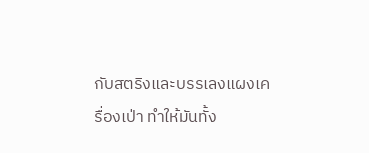กับสตริงและบรรเลงแผงเครื่องเป่า ทำให้มันทั้ง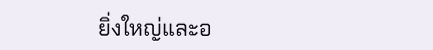ยิ่งใหญ่และอ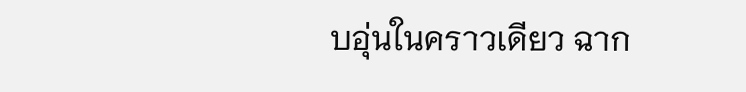บอุ่นในคราวเดียว ฉาก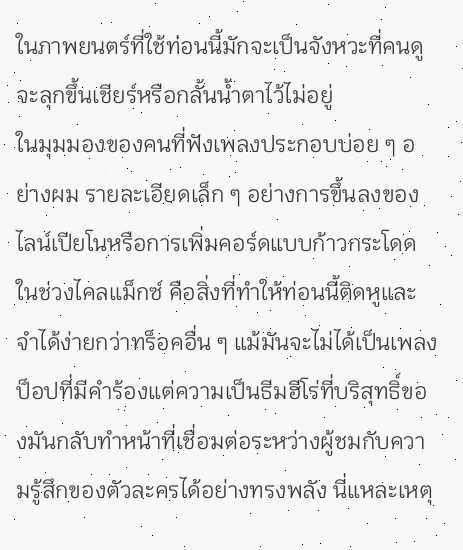ในภาพยนตร์ที่ใช้ท่อนนี้มักจะเป็นจังหวะที่คนดูจะลุกขึ้นเชียร์หรือกลั้นน้ำตาไว้ไม่อยู่
ในมุมมองของคนที่ฟังเพลงประกอบบ่อย ๆ อย่างผม รายละเอียดเล็ก ๆ อย่างการขึ้นลงของไลน์เปียโนหรือการเพิ่มคอร์ดแบบก้าวกระโดดในช่วงไคลแม็กซ์ คือสิ่งที่ทำให้ท่อนนี้ติดหูและจำได้ง่ายกว่าทร็อคอื่น ๆ แม้มันจะไม่ได้เป็นเพลงป็อปที่มีคำร้องแต่ความเป็นธีมฮีโร่ที่บริสุทธิ์ของมันกลับทำหน้าที่เชื่อมต่อระหว่างผู้ชมกับความรู้สึกของตัวละครได้อย่างทรงพลัง นี่แหละเหตุ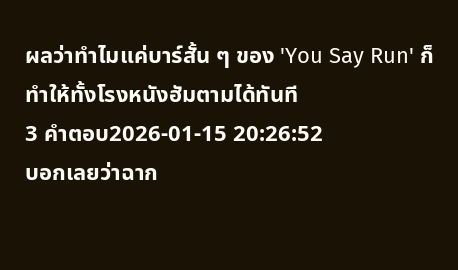ผลว่าทำไมแค่บาร์สั้น ๆ ของ 'You Say Run' ก็ทำให้ทั้งโรงหนังฮัมตามได้ทันที
3 คำตอบ2026-01-15 20:26:52
บอกเลยว่าฉาก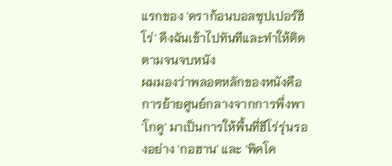แรกของ 'ดราก้อนบอลซุปเปอร์ฮีโร่' ดึงฉันเข้าไปทันทีและทำให้ติดตามจนจบหนัง
ผมมองว่าพลอตหลักของหนังคือการย้ายศูนย์กลางจากการพึ่งพา 'โกคู' มาเป็นการให้พื้นที่ฮีโร่รุ่นรองอย่าง 'กอฮาน' และ 'พิคโค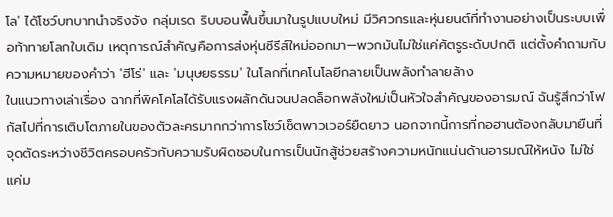โล' ได้โชว์บทบาทนำจริงจัง กลุ่มเรด ริบบอนฟื้นขึ้นมาในรูปแบบใหม่ มีวิศวกรและหุ่นยนต์ที่ทำงานอย่างเป็นระบบเพื่อท้าทายโลกใบเดิม เหตุการณ์สำคัญคือการส่งหุ่นซีรีส์ใหม่ออกมา—พวกมันไม่ใช่แค่ศัตรูระดับปกติ แต่ตั้งคำถามกับความหมายของคำว่า 'ฮีโร่' และ 'มนุษยธรรม' ในโลกที่เทคโนโลยีกลายเป็นพลังทำลายล้าง
ในแนวทางเล่าเรื่อง ฉากที่พิคโคโลได้รับแรงผลักดันจนปลดล็อกพลังใหม่เป็นหัวใจสำคัญของอารมณ์ ฉันรู้สึกว่าโฟกัสไปที่การเติบโตภายในของตัวละครมากกว่าการโชว์เซ็ตพาวเวอร์ยืดยาว นอกจากนี้การที่กอฮานต้องกลับมายืนที่จุดตัดระหว่างชีวิตครอบครัวกับความรับผิดชอบในการเป็นนักสู้ช่วยสร้างความหนักแน่นด้านอารมณ์ให้หนัง ไม่ใช่แค่ม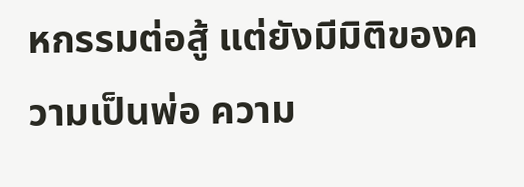หกรรมต่อสู้ แต่ยังมีมิติของความเป็นพ่อ ความ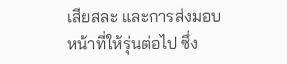เสียสละ และการส่งมอบหน้าที่ให้รุ่นต่อไป ซึ่ง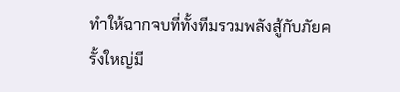ทำให้ฉากจบที่ทั้งทีมรวมพลังสู้กับภัยครั้งใหญ่มี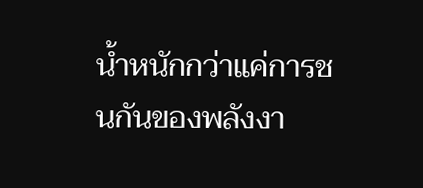น้ำหนักกว่าแค่การชนกันของพลังงา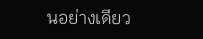นอย่างเดียว